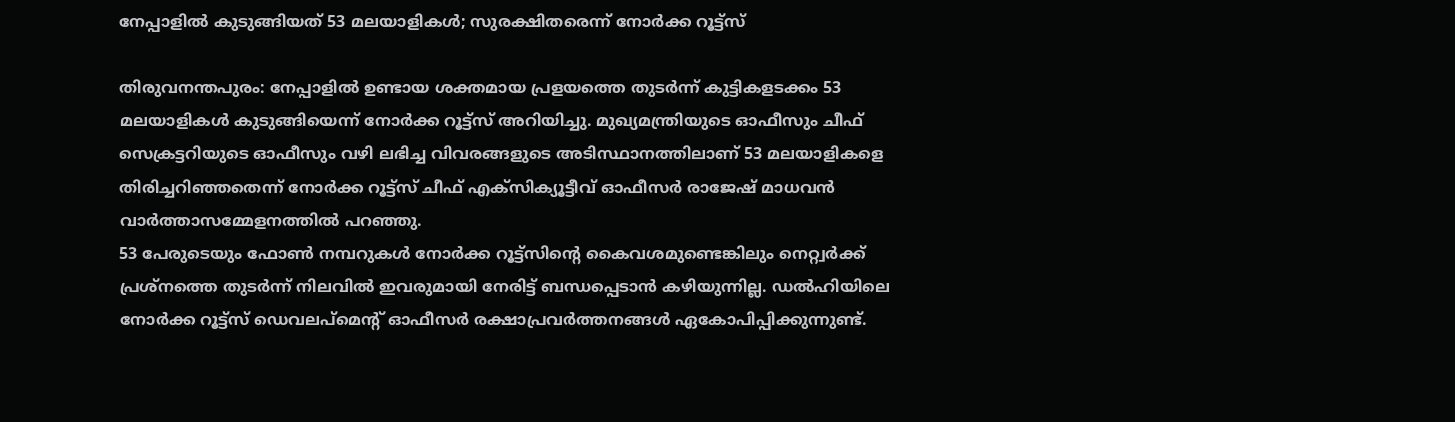നേപ്പാളിൽ കുടുങ്ങിയത് 53 മലയാളികൾ; സുരക്ഷിതരെന്ന് നോർക്ക റൂട്ട്സ്

തിരുവനന്തപുരം: നേപ്പാളിൽ ഉണ്ടായ ശക്തമായ പ്രളയത്തെ തുടർന്ന് കുട്ടികളടക്കം 53 മലയാളികൾ കുടുങ്ങിയെന്ന് നോർക്ക റൂട്ട്സ് അറിയിച്ചു. മുഖ്യമന്ത്രിയുടെ ഓഫീസും ചീഫ് സെക്രട്ടറിയുടെ ഓഫീസും വഴി ലഭിച്ച വിവരങ്ങളുടെ അടിസ്ഥാനത്തിലാണ് 53 മലയാളികളെ തിരിച്ചറിഞ്ഞതെന്ന് നോർക്ക റൂട്ട്സ് ചീഫ് എക്സിക്യൂട്ടീവ് ഓഫീസർ രാജേഷ് മാധവൻ വാർത്താസമ്മേളനത്തിൽ പറഞ്ഞു.
53 പേരുടെയും ഫോൺ നമ്പറുകൾ നോർക്ക റൂട്ട്സിന്റെ കൈവശമുണ്ടെങ്കിലും നെറ്റ്വർക്ക് പ്രശ്നത്തെ തുടർന്ന് നിലവിൽ ഇവരുമായി നേരിട്ട് ബന്ധപ്പെടാൻ കഴിയുന്നില്ല. ഡൽഹിയിലെ നോർക്ക റൂട്ട്സ് ഡെവലപ്മെന്റ് ഓഫീസർ രക്ഷാപ്രവർത്തനങ്ങൾ ഏകോപിപ്പിക്കുന്നുണ്ട്.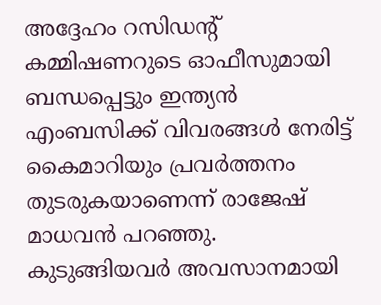അദ്ദേഹം റസിഡന്റ് കമ്മിഷണറുടെ ഓഫീസുമായി ബന്ധപ്പെട്ടും ഇന്ത്യൻ എംബസിക്ക് വിവരങ്ങൾ നേരിട്ട് കൈമാറിയും പ്രവർത്തനം തുടരുകയാണെന്ന് രാജേഷ് മാധവൻ പറഞ്ഞു.
കുടുങ്ങിയവർ അവസാനമായി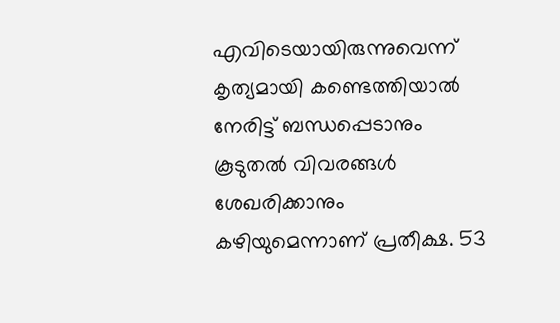എവിടെയായിരുന്നുവെന്ന് കൃത്യമായി കണ്ടെത്തിയാൽ നേരിട്ട് ബന്ധപ്പെടാനും കൂടുതൽ വിവരങ്ങൾ ശേഖരിക്കാനും കഴിയുമെന്നാണ് പ്രതീക്ഷ. 53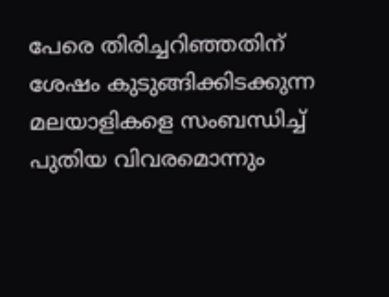പേരെ തിരിച്ചറിഞ്ഞതിന് ശേഷം കുടുങ്ങിക്കിടക്കുന്ന മലയാളികളെ സംബന്ധിച്ച് പുതിയ വിവരമൊന്നും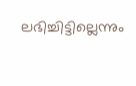ലഭിച്ചിട്ടില്ലെന്നും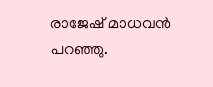രാജേഷ് മാധവൻ പറഞ്ഞു.